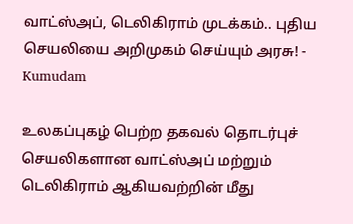வாட்ஸ்அப், டெலிகிராம் முடக்கம்.. புதிய செயலியை அறிமுகம் செய்யும் அரசு! - Kumudam

உலகப்புகழ் பெற்ற தகவல் தொடர்புச் செயலிகளான வாட்ஸ்அப் மற்றும் டெலிகிராம் ஆகியவற்றின் மீது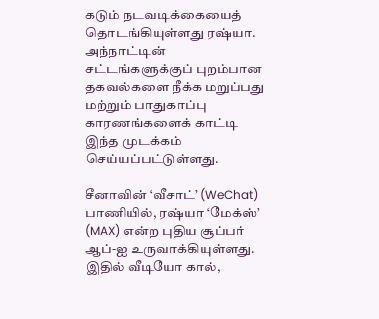கடும் நடவடிக்கையைத் தொடங்கியுள்ளது ரஷ்யா. அந்நாட்டின் சட்டங்களுக்குப் புறம்பான தகவல்களை நீக்க மறுப்பது மற்றும் பாதுகாப்பு காரணங்களைக் காட்டி இந்த முடக்கம் செய்யப்பட்டுள்ளது.

சீனாவின் ‘வீசாட்’ (WeChat) பாணியில், ரஷ்யா ‘மேக்ஸ்’ (MAX) என்ற புதிய சூப்பர் ஆப்-ஐ உருவாக்கியுள்ளது. இதில் வீடியோ கால்,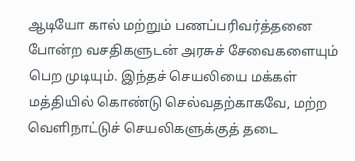ஆடியோ கால் மற்றும் பணப்பரிவர்த்தனை போன்ற வசதிகளுடன் அரசுச் சேவைகளையும் பெற முடியும். இந்தச் செயலியை மக்கள் மத்தியில் கொண்டு செல்வதற்காகவே, மற்ற வெளிநாட்டுச் செயலிகளுக்குத் தடை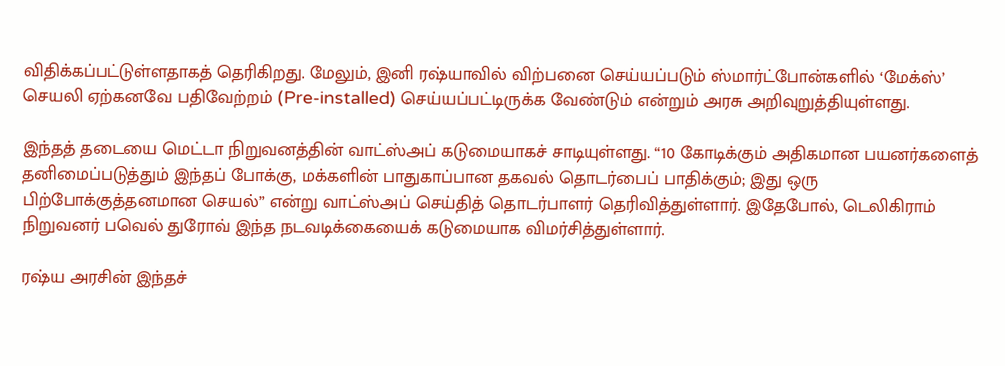விதிக்கப்பட்டுள்ளதாகத் தெரிகிறது. மேலும், இனி ரஷ்யாவில் விற்பனை செய்யப்படும் ஸ்மார்ட்போன்களில் ‘மேக்ஸ்’ செயலி ஏற்கனவே பதிவேற்றம் (Pre-installed) செய்யப்பட்டிருக்க வேண்டும் என்றும் அரசு அறிவுறுத்தியுள்ளது.

இந்தத் தடையை மெட்டா நிறுவனத்தின் வாட்ஸ்அப் கடுமையாகச் சாடியுள்ளது. “10 கோடிக்கும் அதிகமான பயனர்களைத் தனிமைப்படுத்தும் இந்தப் போக்கு, மக்களின் பாதுகாப்பான தகவல் தொடர்பைப் பாதிக்கும்; இது ஒரு பிற்போக்குத்தனமான செயல்” என்று வாட்ஸ்அப் செய்தித் தொடர்பாளர் தெரிவித்துள்ளார். இதேபோல், டெலிகிராம் நிறுவனர் பவெல் துரோவ் இந்த நடவடிக்கையைக் கடுமையாக விமர்சித்துள்ளார்.

ரஷ்ய அரசின் இந்தச்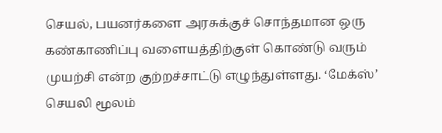செயல், பயனர்களை அரசுக்குச் சொந்தமான ஒரு கண்காணிப்பு வளையத்திற்குள் கொண்டு வரும் முயற்சி என்ற குற்றச்சாட்டு எழுந்துள்ளது. ‘மேக்ஸ்’ செயலி மூலம்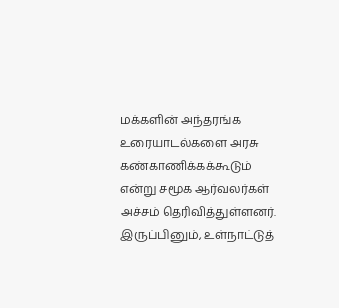மக்களின் அந்தரங்க உரையாடல்களை அரசு கண்காணிக்கக்கூடும் என்று சமூக ஆர்வலர்கள் அச்சம் தெரிவித்துள்ளனர். இருப்பினும், உள்நாட்டுத்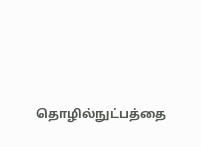தொழில்நுட்பத்தை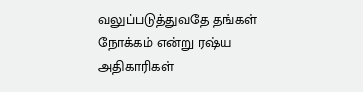வலுப்படுத்துவதே தங்கள் நோக்கம் என்று ரஷ்ய அதிகாரிகள்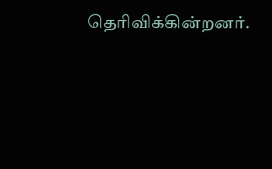தெரிவிக்கின்றனர்.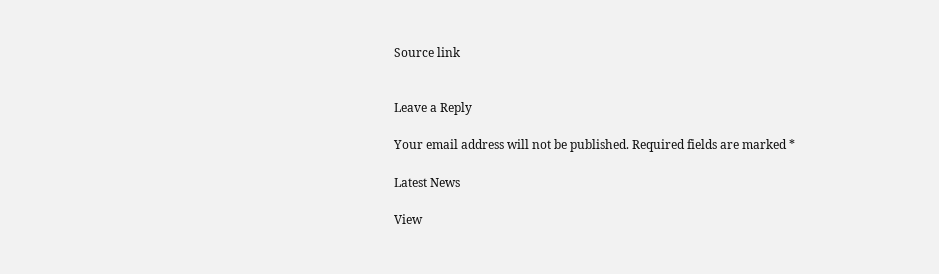Source link


Leave a Reply

Your email address will not be published. Required fields are marked *

Latest News

View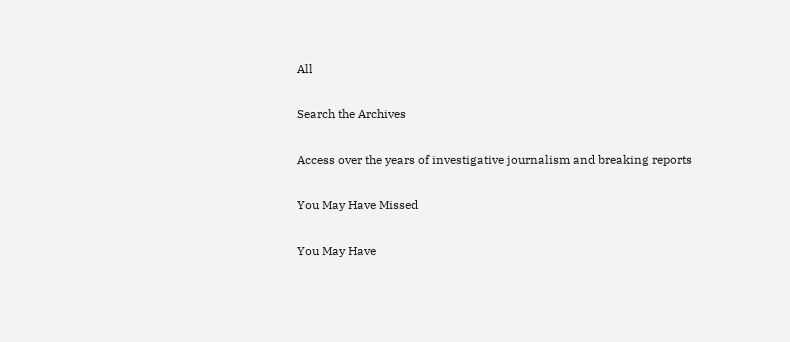All

Search the Archives

Access over the years of investigative journalism and breaking reports

You May Have Missed

You May Have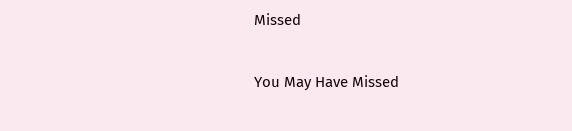Missed

You May Have Missed